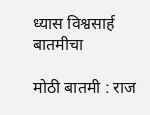ध्यास विश्वसार्ह बातमीचा

मोठी बातमी : राज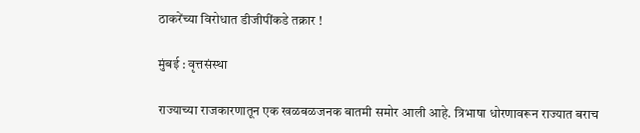ठाकरेंच्या विरोधात डीजीपींकडे तक्रार !

मुंबई : वृत्तसंस्था

राज्याच्या राजकारणातून एक खळबळजनक बातमी समोर आली आहे. त्रिभाषा धोरणावरून राज्यात बराच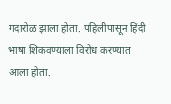गदारोळ झाला होता. पहिलीपासून हिंदी भाषा शिकवण्याला विरोध करण्यात आला होता.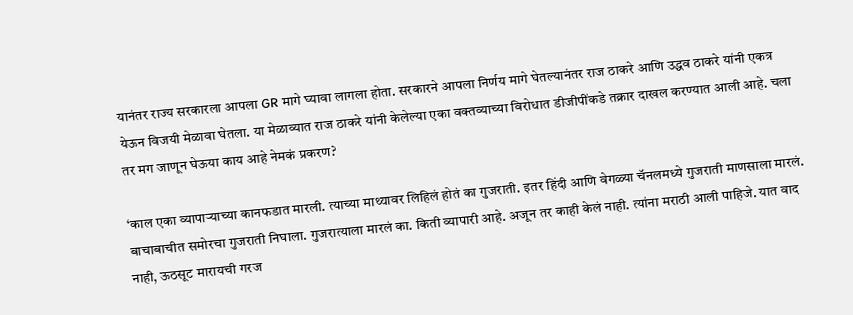यानंतर राज्य सरकारला आपला GR मागे घ्यावा लागला होता. सरकारने आपला निर्णय मागे घेतल्यानंतर राज ठाकरे आणि उद्धव ठाकरे यांनी एकत्र येऊन विजयी मेळावा घेतला. या मेळाव्यात राज ठाकरे यांनी केलेल्या एका वक्तव्याच्या विरोधात डीजीपींकडे तक्रार दाखल करण्यात आली आहे. चला तर मग जाणून घेऊया काय आहे नेमकं प्रकरण?

‘काल एका व्यापाऱ्याच्या कानफडात मारली. त्याच्या माथ्यावर लिहिलं होतं का गुजराती. इतर हिंदी आणि वेगळ्या चॅनलमध्ये गुजराती माणसाला मारलं. बाचाबाचीत समोरचा गुजराती निघाला. गुजरात्याला मारलं का. किती व्यापारी आहे. अजून तर काही केलं नाही. त्यांना मराठी आली पाहिजे. यात वाद नाही, ऊठसूट मारायची गरज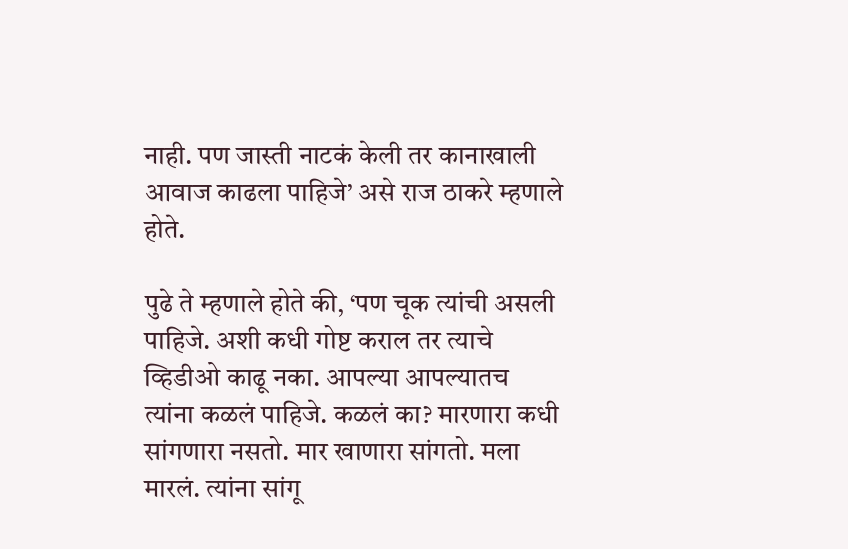नाही. पण जास्ती नाटकं केली तर कानाखाली आवाज काढला पाहिजे’ असे राज ठाकरे म्हणाले होते.

पुढे ते म्हणाले होते की, ‘पण चूक त्यांची असली पाहिजे. अशी कधी गोष्ट कराल तर त्याचे व्हिडीओ काढू नका. आपल्या आपल्यातच त्यांना कळलं पाहिजे. कळलं का? मारणारा कधी सांगणारा नसतो. मार खाणारा सांगतो. मला मारलं. त्यांना सांगू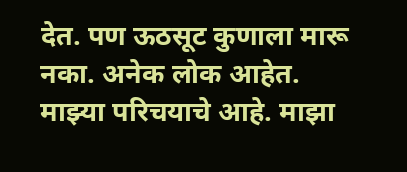देत. पण ऊठसूट कुणाला मारू नका. अनेक लोक आहेत. माझ्या परिचयाचे आहे. माझा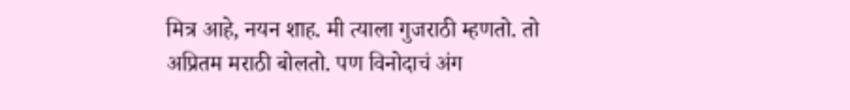मित्र आहे, नयन शाह. मी त्याला गुजराठी म्हणतो. तो अप्रितम मराठी बोलतो. पण विनोदाचं अंग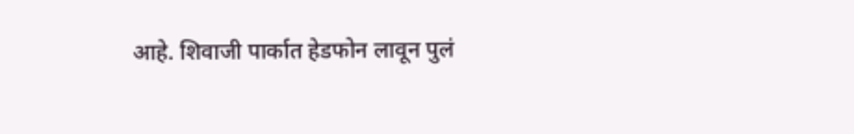आहे. शिवाजी पार्कात हेडफोन लावून पुलं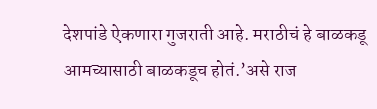देशपांडे ऐकणारा गुजराती आहे. मराठीचं हे बाळकडू आमच्यासाठी बाळकडूच होतं.’असे राज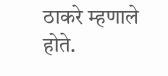ठाकरे म्हणाले होते.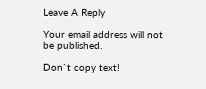Leave A Reply

Your email address will not be published.

Don`t copy text!